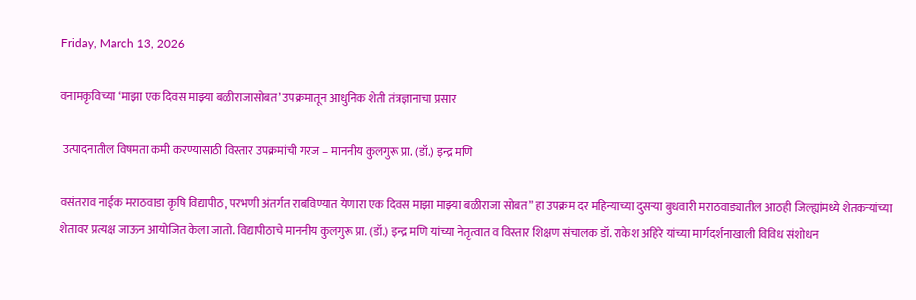Friday, March 13, 2026

वनामकृविच्या ‘माझा एक दिवस माझ्या बळीराजासोबत’ उपक्रमातून आधुनिक शेती तंत्रज्ञानाचा प्रसार

 उत्पादनातील विषमता कमी करण्यासाठी विस्तार उपक्रमांची गरज – माननीय कुलगुरू प्रा. (डॉ.) इन्द्र मणि

वसंतराव नाईक मराठवाडा कृषि विद्यापीठ, परभणी अंतर्गत राबविण्यात येणारा एक दिवस माझा माझ्या बळीराजा सोबत” हा उपक्रम दर महिन्याच्या दुसऱ्या बुधवारी मराठवाड्यातील आठही जिल्ह्यांमध्ये शेतकऱ्यांच्या शेतावर प्रत्यक्ष जाऊन आयोजित केला जातो. विद्यापीठाचे माननीय कुलगुरू प्रा. (डॉ.) इन्द्र मणि यांच्या नेतृत्वात व विस्तार शिक्षण संचालक डॉ. राकेश अहिरे यांच्या मार्गदर्शनाखाली विविध संशोधन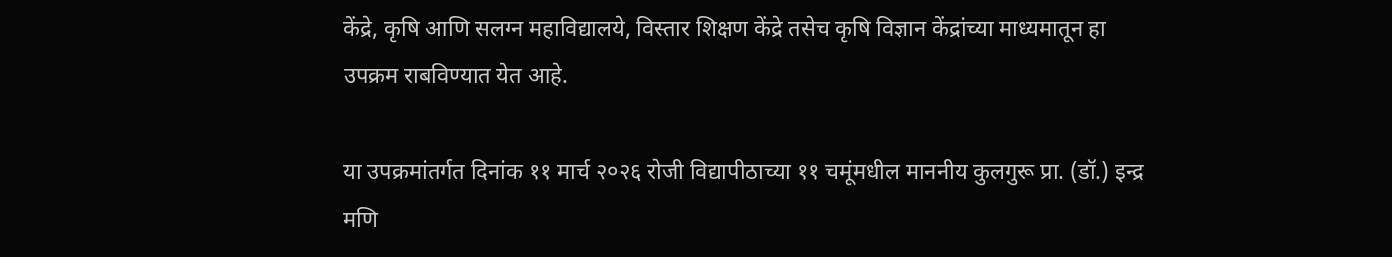केंद्रे, कृषि आणि सलग्न महाविद्यालये, विस्तार शिक्षण केंद्रे तसेच कृषि विज्ञान केंद्रांच्या माध्यमातून हा उपक्रम राबविण्यात येत आहे.

या उपक्रमांतर्गत दिनांक ११ मार्च २०२६ रोजी विद्यापीठाच्या ११ चमूंमधील माननीय कुलगुरू प्रा. (डॉ.) इन्द्र मणि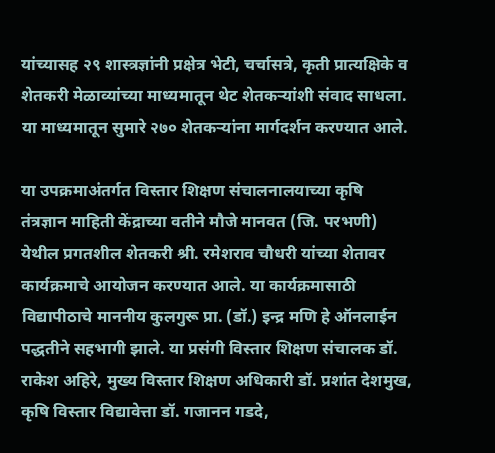यांच्यासह २९ शास्त्रज्ञांनी प्रक्षेत्र भेटी, चर्चासत्रे, कृती प्रात्यक्षिके व शेतकरी मेळाव्यांच्या माध्यमातून थेट शेतकऱ्यांशी संवाद साधला. या माध्यमातून सुमारे २७० शेतकऱ्यांना मार्गदर्शन करण्यात आले.

या उपक्रमाअंतर्गत विस्तार शिक्षण संचालनालयाच्या कृषि तंत्रज्ञान माहिती केंद्राच्या वतीने मौजे मानवत (जि. परभणी) येथील प्रगतशील शेतकरी श्री. रमेशराव चौधरी यांच्या शेतावर कार्यक्रमाचे आयोजन करण्यात आले. या कार्यक्रमासाठी विद्यापीठाचे माननीय कुलगुरू प्रा. (डॉ.) इन्द्र मणि हे ऑनलाईन पद्धतीने सहभागी झाले. या प्रसंगी विस्तार शिक्षण संचालक डॉ. राकेश अहिरे, मुख्य विस्तार शिक्षण अधिकारी डॉ. प्रशांत देशमुख, कृषि विस्तार विद्यावेत्ता डॉ. गजानन गडदे,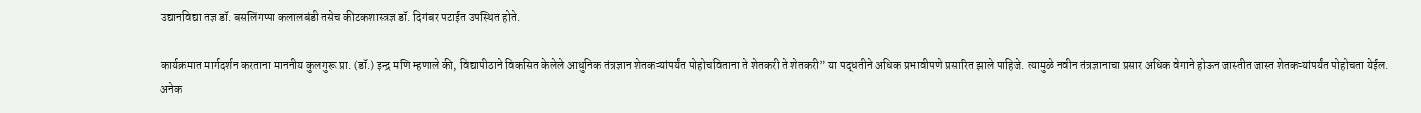उद्यानविद्या तज्ञ डॉ. बसलिंगप्पा कलालबंडी तसेच कीटकशास्त्रज्ञ डॉ. दिगंबर पटाईत उपस्थित होते.

कार्यक्रमात मार्गदर्शन करताना माननीय कुलगुरू प्रा. (डॉ.) इन्द्र मणि म्हणाले की, विद्यापीठाने विकसित केलेले आधुनिक तंत्रज्ञान शेतकऱ्यांपर्यंत पोहोचविताना ते शेतकरी ते शेतकरी” या पद्धतीने अधिक प्रभावीपणे प्रसारित झाले पाहिजे. त्यामुळे नवीन तंत्रज्ञानाचा प्रसार अधिक वेगाने होऊन जास्तीत जास्त शेतकऱ्यांपर्यंत पोहोचता येईल. अनेक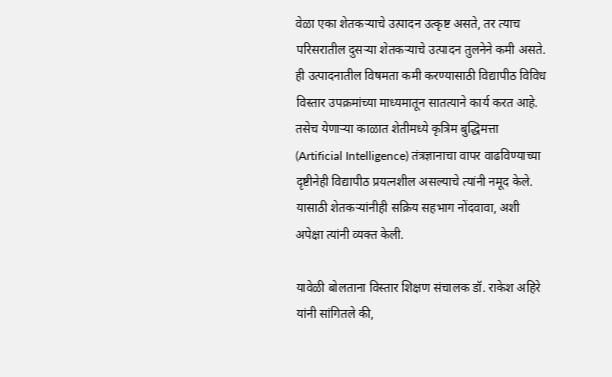वेळा एका शेतकऱ्याचे उत्पादन उत्कृष्ट असते, तर त्याच परिसरातील दुसऱ्या शेतकऱ्याचे उत्पादन तुलनेने कमी असते. ही उत्पादनातील विषमता कमी करण्यासाठी विद्यापीठ विविध विस्तार उपक्रमांच्या माध्यमातून सातत्याने कार्य करत आहे. तसेच येणाऱ्या काळात शेतीमध्ये कृत्रिम बुद्धिमत्ता (Artificial Intelligence) तंत्रज्ञानाचा वापर वाढविण्याच्या दृष्टीनेही विद्यापीठ प्रयत्नशील असल्याचे त्यांनी नमूद केले. यासाठी शेतकऱ्यांनीही सक्रिय सहभाग नोंदवावा, अशी अपेक्षा त्यांनी व्यक्त केली.

यावेळी बोलताना विस्तार शिक्षण संचालक डॉ. राकेश अहिरे यांनी सांगितले की,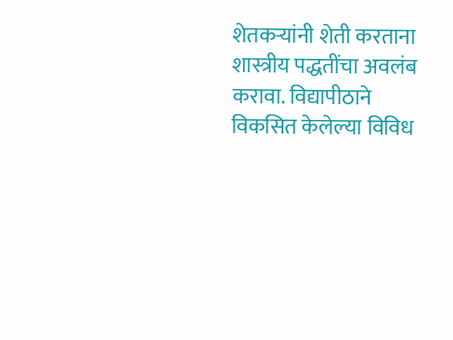शेतकऱ्यांनी शेती करताना शास्त्रीय पद्धतींचा अवलंब करावा. विद्यापीठाने विकसित केलेल्या विविध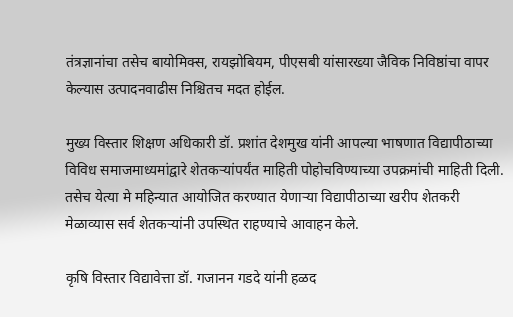तंत्रज्ञानांचा तसेच बायोमिक्स, रायझोबियम, पीएसबी यांसारख्या जैविक निविष्ठांचा वापर केल्यास उत्पादनवाढीस निश्चितच मदत होईल.

मुख्य विस्तार शिक्षण अधिकारी डॉ. प्रशांत देशमुख यांनी आपल्या भाषणात विद्यापीठाच्या विविध समाजमाध्यमांद्वारे शेतकऱ्यांपर्यंत माहिती पोहोचविण्याच्या उपक्रमांची माहिती दिली. तसेच येत्या मे महिन्यात आयोजित करण्यात येणाऱ्या विद्यापीठाच्या खरीप शेतकरी मेळाव्यास सर्व शेतकऱ्यांनी उपस्थित राहण्याचे आवाहन केले.

कृषि विस्तार विद्यावेत्ता डॉ. गजानन गडदे यांनी हळद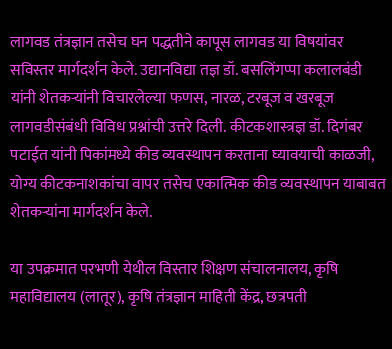लागवड तंत्रज्ञान तसेच घन पद्धतीने कापूस लागवड या विषयांवर सविस्तर मार्गदर्शन केले. उद्यानविद्या तज्ञ डॉ. बसलिंगप्पा कलालबंडी यांनी शेतकऱ्यांनी विचारलेल्या फणस, नारळ, टरबूज व खरबूज लागवडीसंबंधी विविध प्रश्नांची उत्तरे दिली. कीटकशास्त्रज्ञ डॉ. दिगंबर पटाईत यांनी पिकांमध्ये कीड व्यवस्थापन करताना घ्यावयाची काळजी, योग्य कीटकनाशकांचा वापर तसेच एकात्मिक कीड व्यवस्थापन याबाबत शेतकऱ्यांना मार्गदर्शन केले.

या उपक्रमात परभणी येथील विस्तार शिक्षण संचालनालय, कृषि महाविद्यालय (लातूर), कृषि तंत्रज्ञान माहिती केंद्र, छत्रपती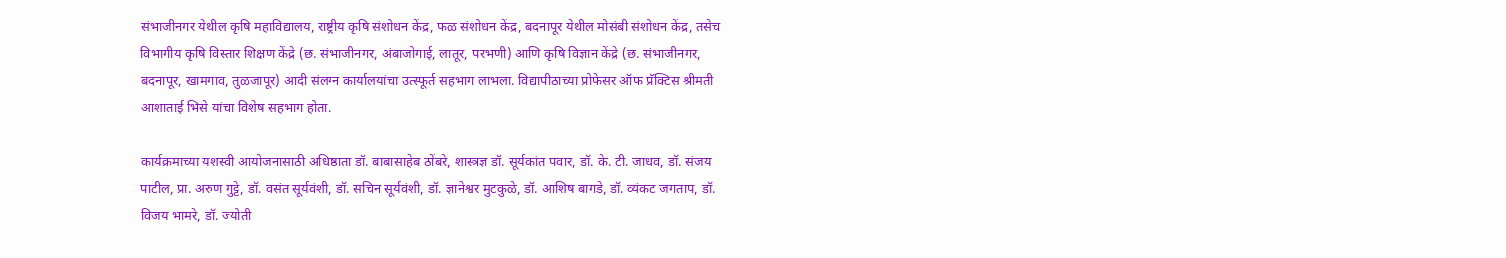संभाजीनगर येथील कृषि महाविद्यालय, राष्ट्रीय कृषि संशोधन केंद्र, फळ संशोधन केंद्र, बदनापूर येथील मोसंबी संशोधन केंद्र, तसेच विभागीय कृषि विस्तार शिक्षण केंद्रे (छ. संभाजीनगर, अंबाजोगाई, लातूर, परभणी) आणि कृषि विज्ञान केंद्रे (छ. संभाजीनगर, बदनापूर, खामगाव, तुळजापूर) आदी संलग्न कार्यालयांचा उत्स्फूर्त सहभाग लाभला. विद्यापीठाच्या प्रोफेसर ऑफ प्रॅक्टिस श्रीमती आशाताई भिसे यांचा विशेष सहभाग होता.

कार्यक्रमाच्या यशस्वी आयोजनासाठी अधिष्ठाता डॉ. बाबासाहेब ठोंबरे, शास्त्रज्ञ डॉ. सूर्यकांत पवार, डॉ. के. टी. जाधव, डॉ. संजय पाटील, प्रा. अरुण गुट्टे, डॉ. वसंत सूर्यवंशी, डॉ. सचिन सूर्यवंशी, डॉ. ज्ञानेश्वर मुटकुळे, डॉ. आशिष बागडे, डॉ. व्यंकट जगताप, डॉ. विजय भामरे, डॉ. ज्योती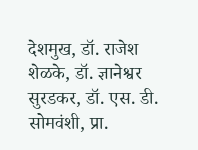देशमुख, डॉ. राजेश शेळके, डॉ. ज्ञानेश्वर सुरडकर, डॉ. एस. डी. सोमवंशी, प्रा.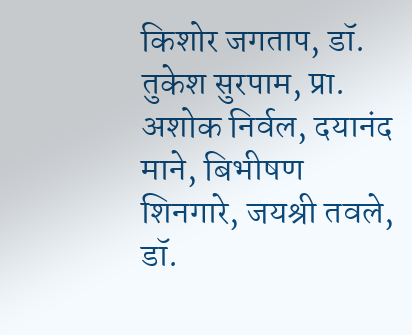किशोर जगताप, डॉ. तुकेश सुरपाम, प्रा. अशोक निर्वल, दयानंद माने, बिभीषण शिनगारे, जयश्री तवले, डॉ.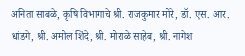अनिता साबळे, कृषि विभागाचे श्री. राजकुमार मोरे, डॉ. एस. आर. धांडगे, श्री. अमोल शिंदे, श्री. मोराळे साहेब, श्री. नागेश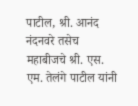पाटील, श्री. आनंद नंदनवरे तसेच महाबीजचे श्री. एस. एम. तेलंगे पाटील यांनी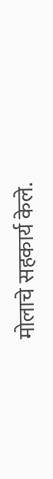मोलाचे सहकार्य केले.